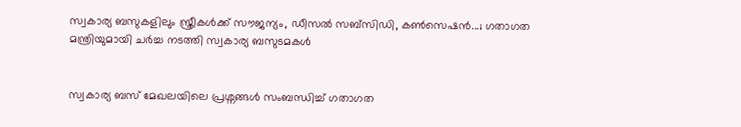സ്വകാര്യ ബസുകളിലും സ്ത്രീകള്‍ക്ക് സൗജന്യം, ഡീസല്‍ സബ്സിഡി, കണ്‍സെഷൻ...; ഗതാഗത മന്ത്രിയുമായി ചര്‍ച്ച നടത്തി സ്വകാര്യ ബസുടമകള്‍


സ്വകാര്യ ബസ് മേഖലയിലെ പ്രശ്നങ്ങള്‍ സംബന്ധിച്ച്‌ ഗതാഗത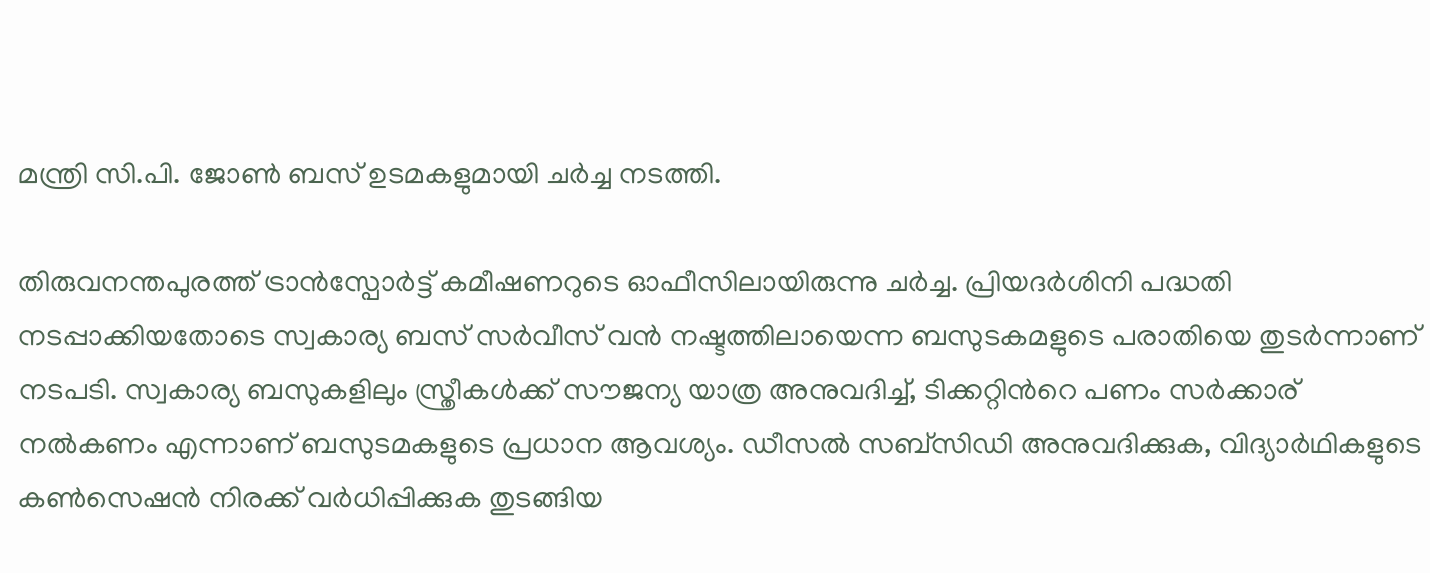മന്ത്രി സി.പി. ജോണ്‍ ബസ് ഉടമകളുമായി ചർച്ച നടത്തി.

തിരുവനന്തപുരത്ത് ട്രാൻസ്പോർട്ട് കമീഷണറുടെ ഓഫീസിലായിരുന്നു ചര്‍ച്ച. പ്രിയദര്‍ശിനി പദ്ധതി നടപ്പാക്കിയതോടെ സ്വകാര്യ ബസ് സര്‍വീസ് വൻ നഷ്ടത്തിലായെന്ന ബസുടകമളുടെ പരാതിയെ തുടർന്നാണ് നടപടി. സ്വകാര്യ ബസുകളിലും സ്ത്രീകള്‍ക്ക് സൗജന്യ യാത്ര അനുവദിച്ച്‌, ടിക്കറ്റിന്‍റെ പണം സര്‍ക്കാര് നല്‍കണം എന്നാണ് ബസുടമകളുടെ പ്രധാന ആവശ്യം. ഡീസല്‍ സബ്സിഡി അനുവദിക്കുക, വിദ്യാർഥികളുടെ കണ്‍സെഷൻ നിരക്ക് വർധിപ്പിക്കുക തുടങ്ങിയ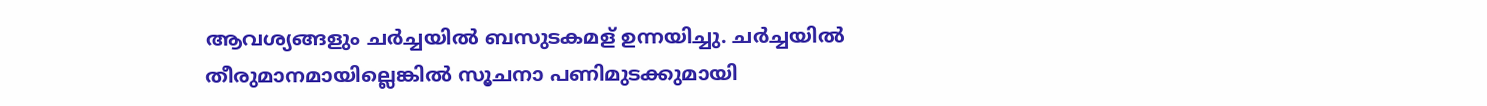ആവശ്യങ്ങളും ചര്‍ച്ചയില്‍ ബസുടകമള് ഉന്നയിച്ചു. ചർച്ചയില്‍ തീരുമാനമായില്ലെങ്കില്‍ സൂചനാ പണിമുടക്കുമായി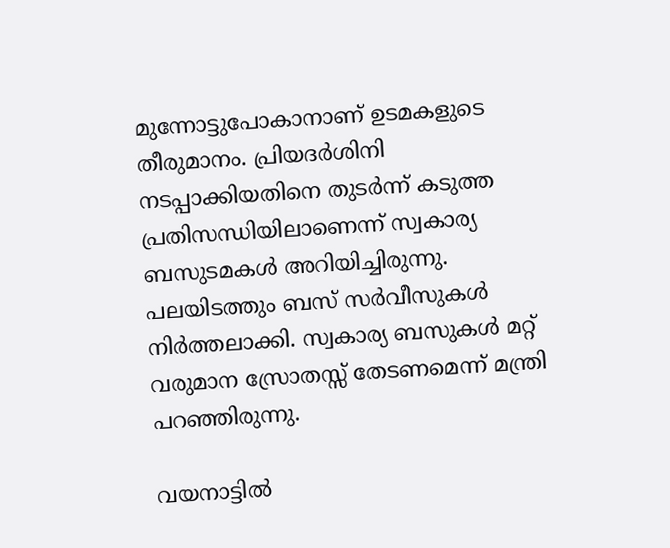മുന്നോട്ടുപോകാനാണ് ഉടമകളുടെ തീരുമാനം. പ്രിയദര്‍ശിനി നടപ്പാക്കിയതിനെ തുടര്‍ന്ന് കടുത്ത പ്രതിസന്ധിയിലാണെന്ന് സ്വകാര്യ ബസുടമകള്‍ അറിയിച്ചിരുന്നു. പലയിടത്തും ബസ് സര്‍വീസുകള്‍ നിര്‍ത്തലാക്കി. സ്വകാര്യ ബസുകള്‍ മറ്റ് വരുമാന സ്രോതസ്സ് തേടണമെന്ന് മന്ത്രി പറഞ്ഞിരുന്നു.

വയനാട്ടില്‍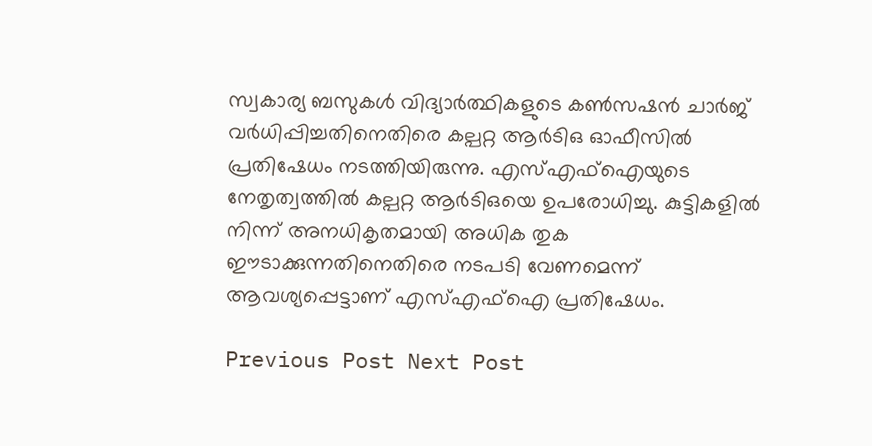സ്വകാര്യ ബസുകള്‍ വിദ്യാർത്ഥികളുടെ കണ്‍സഷൻ ചാർജ് വർധിപ്പിച്ചതിനെതിരെ കല്പറ്റ ആർടിഒ ഓഫീസില്‍ പ്രതിഷേധം നടത്തിയിരുന്നു. എസ്‌എഫ്‌ഐയുടെ നേതൃത്വത്തില്‍ കല്പറ്റ ആർടിഒയെ ഉപരോധിച്ചു. കുട്ടികളില്‍ നിന്ന് അനധികൃതമായി അധിക തുക ഈടാക്കുന്നതിനെതിരെ നടപടി വേണമെന്ന് ആവശ്യപ്പെട്ടാണ് എസ്‌എഫ്‌ഐ പ്രതിഷേധം.

Previous Post Next Post